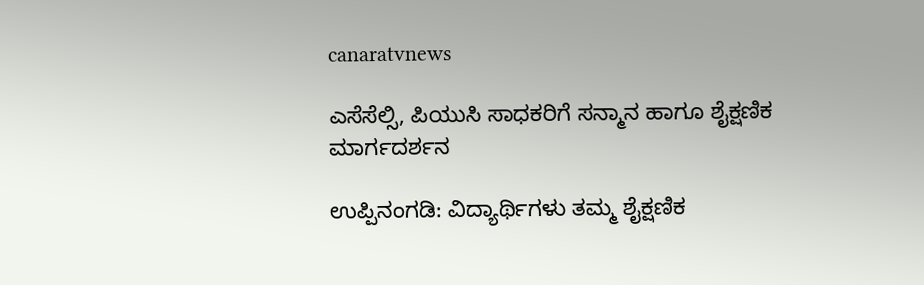canaratvnews

ಎಸೆಸೆಲ್ಸಿ, ಪಿಯುಸಿ ಸಾಧಕರಿಗೆ ಸನ್ಮಾನ ಹಾಗೂ ಶೈಕ್ಷಣಿಕ ಮಾರ್ಗದರ್ಶನ

ಉಪ್ಪಿನಂಗಡಿ: ವಿದ್ಯಾರ್ಥಿಗಳು ತಮ್ಮ ಶೈಕ್ಷಣಿಕ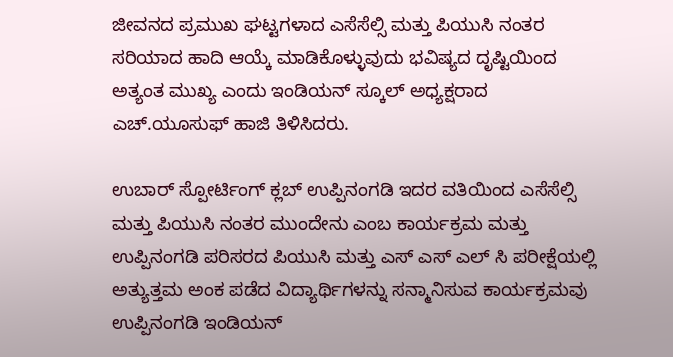ಜೀವನದ ಪ್ರಮುಖ ಘಟ್ಟಗಳಾದ ಎಸೆಸೆಲ್ಸಿ ಮತ್ತು ಪಿಯುಸಿ ನಂತರ ಸರಿಯಾದ ಹಾದಿ ಆಯ್ಕೆ ಮಾಡಿಕೊಳ್ಳುವುದು ಭವಿಷ್ಯದ ದೃಷ್ಟಿಯಿಂದ ಅತ್ಯಂತ ಮುಖ್ಯ ಎಂದು ಇಂಡಿಯನ್ ಸ್ಕೂಲ್ ಅಧ್ಯಕ್ಷರಾದ ಎಚ್.ಯೂಸುಫ್ ಹಾಜಿ ತಿಳಿಸಿದರು.

ಉಬಾರ್ ಸ್ಪೋರ್ಟಿಂಗ್ ಕ್ಲಬ್ ಉಪ್ಪಿನಂಗಡಿ ಇದರ ವತಿಯಿಂದ ಎಸೆಸೆಲ್ಸಿ ಮತ್ತು ಪಿಯುಸಿ ನಂತರ ಮುಂದೇನು ಎಂಬ ಕಾರ್ಯಕ್ರಮ ಮತ್ತು ಉಪ್ಪಿನಂಗಡಿ ಪರಿಸರದ ಪಿಯುಸಿ ಮತ್ತು ಎಸ್ ಎಸ್ ಎಲ್ ಸಿ ಪರೀಕ್ಷೆಯಲ್ಲಿ ಅತ್ಯುತ್ತಮ ಅಂಕ ಪಡೆದ ವಿದ್ಯಾರ್ಥಿಗಳನ್ನು ಸನ್ಮಾನಿಸುವ ಕಾರ್ಯಕ್ರಮವು ಉಪ್ಪಿನಂಗಡಿ ಇಂಡಿಯನ್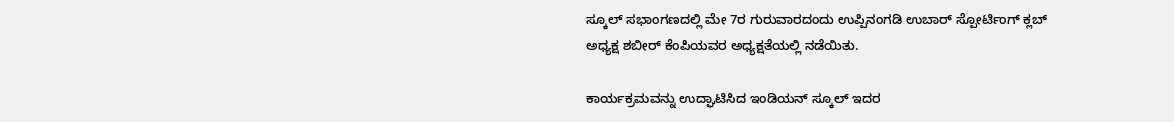ಸ್ಕೂಲ್ ಸಭಾಂಗಣದಲ್ಲಿ ಮೇ 7ರ ಗುರುವಾರದಂದು ಉಪ್ಪಿನಂಗಡಿ ಉಬಾರ್ ಸ್ಪೋರ್ಟಿಂಗ್ ಕ್ಲಬ್ ಅಧ್ಯಕ್ಷ ಶಬೀರ್ ಕೆಂಪಿಯವರ ಅಧ್ಯಕ್ಷತೆಯಲ್ಲಿ ನಡೆಯಿತು.

ಕಾರ್ಯಕ್ರಮವನ್ನು ಉದ್ಘಾಟಿಸಿದ ಇಂಡಿಯನ್ ಸ್ಕೂಲ್ ಇದರ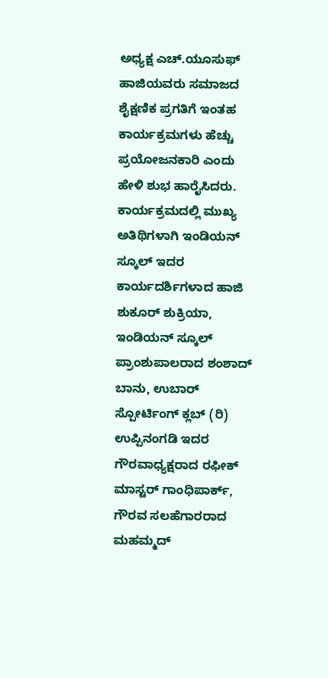ಅಧ್ಯಕ್ಷ ಎಚ್.ಯೂಸುಫ್ ಹಾಜಿಯವರು ಸಮಾಜದ ಶೈಕ್ಷಣಿಕ ಪ್ರಗತಿಗೆ ಇಂತಹ ಕಾರ್ಯಕ್ರಮಗಳು ಹೆಚ್ಚು ಪ್ರಯೋಜನಕಾರಿ ಎಂದು ಹೇಳಿ ಶುಭ ಹಾರೈಸಿದರು.
ಕಾರ್ಯಕ್ರಮದಲ್ಲಿ ಮುಖ್ಯ ಅತಿಥಿಗಳಾಗಿ ಇಂಡಿಯನ್ ಸ್ಕೂಲ್ ಇದರ ಕಾರ್ಯದರ್ಶಿಗಳಾದ ಹಾಜಿ ಶುಕೂರ್ ಶುಕ್ರಿಯಾ, ಇಂಡಿಯನ್ ಸ್ಕೂಲ್ ಪ್ರಾಂಶುಪಾಲರಾದ ಶಂಶಾದ್ ಬಾನು, ಉಬಾರ್ ಸ್ಪೋರ್ಟಿಂಗ್ ಕ್ಲಬ್ (ರಿ) ಉಪ್ಪಿನಂಗಡಿ ಇದರ ಗೌರವಾಧ್ಯಕ್ಷರಾದ ರಫೀಕ್ ಮಾಸ್ಟರ್ ಗಾಂಧಿಪಾರ್ಕ್, ಗೌರವ ಸಲಹೆಗಾರರಾದ ಮಹಮ್ಮದ್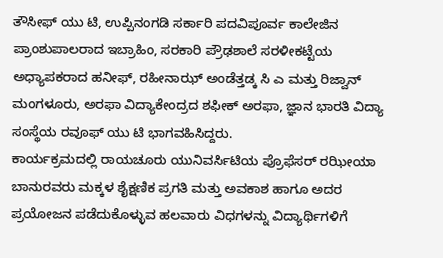ತೌಸೀಫ್ ಯು ಟಿ, ಉಪ್ಪಿನಂಗಡಿ ಸರ್ಕಾರಿ ಪದವಿಪೂರ್ವ ಕಾಲೇಜಿನ ಪ್ರಾಂಶುಪಾಲರಾದ ಇಬ್ರಾಹಿಂ, ಸರಕಾರಿ ಪ್ರೌಢಶಾಲೆ ಸರಳೀಕಟ್ಟೆಯ ಅಧ್ಯಾಪಕರಾದ ಹನೀಫ್, ರಹೀನಾಝ್ ಅಂಡೆತ್ತಡ್ಕ ಸಿ ಎ ಮತ್ತು ರಿಜ್ವಾನ್ ಮಂಗಳೂರು, ಅರಫಾ ವಿದ್ಯಾಕೇಂದ್ರದ ಶಫೀಕ್ ಅರಫಾ, ಜ್ಞಾನ ಭಾರತಿ ವಿದ್ಯಾ ಸಂಸ್ಥೆಯ ರವೂಫ್ ಯು ಟಿ ಭಾಗವಹಿಸಿದ್ದರು.
ಕಾರ್ಯಕ್ರಮದಲ್ಲಿ ರಾಯಚೂರು ಯುನಿವರ್ಸಿಟಿಯ ಪ್ರೊಫೆಸರ್ ರಝೀಯಾ ಬಾನುರವರು ಮಕ್ಕಳ ಶೈಕ್ಷಣಿಕ ಪ್ರಗತಿ ಮತ್ತು ಅವಕಾಶ ಹಾಗೂ ಅದರ ಪ್ರಯೋಜನ ಪಡೆದುಕೊಳ್ಳುವ ಹಲವಾರು ವಿಧಗಳನ್ನು ವಿದ್ಯಾರ್ಥಿಗಳಿಗೆ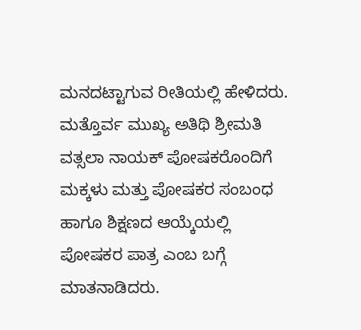ಮನದಟ್ಟಾಗುವ ರೀತಿಯಲ್ಲಿ ಹೇಳಿದರು.
ಮತ್ತೊರ್ವ ಮುಖ್ಯ ಅತಿಥಿ ಶ್ರೀಮತಿ ವತ್ಸಲಾ ನಾಯಕ್ ಪೋಷಕರೊಂದಿಗೆ ಮಕ್ಕಳು ಮತ್ತು ಪೋಷಕರ ಸಂಬಂಧ ಹಾಗೂ ಶಿಕ್ಷಣದ ಆಯ್ಕೆಯಲ್ಲಿ ಪೋಷಕರ ಪಾತ್ರ ಎಂಬ ಬಗ್ಗೆ ಮಾತನಾಡಿದರು.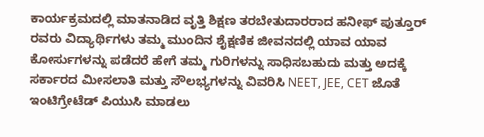ಕಾರ್ಯಕ್ರಮದಲ್ಲಿ ಮಾತನಾಡಿದ ವೃತ್ತಿ ಶಿಕ್ಷಣ ತರಬೇತುದಾರರಾದ ಹನೀಫ್ ಪುತ್ತೂರ್ ರವರು ವಿದ್ಯಾರ್ಥಿಗಳು ತಮ್ಮ ಮುಂದಿನ ಶೈಕ್ಷಣಿಕ ಜೀವನದಲ್ಲಿ ಯಾವ ಯಾವ ಕೋರ್ಸುಗಳನ್ನು ಪಡೆದರೆ ಹೇಗೆ ತಮ್ಮ ಗುರಿಗಳನ್ನು ಸಾಧಿಸಬಹುದು ಮತ್ತು ಅದಕ್ಕೆ ಸರ್ಕಾರದ ಮೀಸಲಾತಿ ಮತ್ತು ಸೌಲಭ್ಯಗಳನ್ನು ವಿವರಿಸಿ NEET, JEE, CET ಜೊತೆ ಇಂಟಿಗ್ರೇಟೆಡ್ ಪಿಯುಸಿ ಮಾಡಲು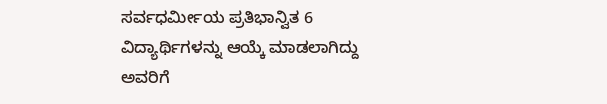ಸರ್ವಧರ್ಮೀಯ ಪ್ರತಿಭಾನ್ವಿತ 6 ವಿದ್ಯಾರ್ಥಿಗಳನ್ನು ಆಯ್ಕೆ ಮಾಡಲಾಗಿದ್ದು ಅವರಿಗೆ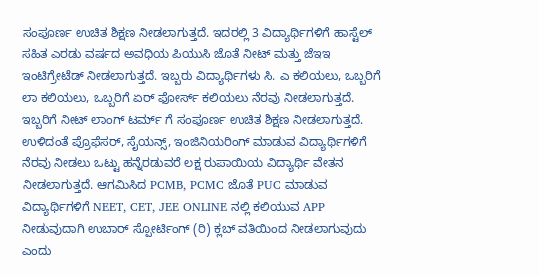ಸಂಪೂರ್ಣ ಉಚಿತ ಶಿಕ್ಷಣ ನೀಡಲಾಗುತ್ತದೆ. ಇದರಲ್ಲಿ 3 ವಿದ್ಯಾರ್ಥಿಗಳಿಗೆ ಹಾಸ್ಟೆಲ್ ಸಹಿತ ಎರಡು ವರ್ಷದ ಅವಧಿಯ ಪಿಯುಸಿ ಜೊತೆ ನೀಟ್ ಮತ್ತು ಜೆಇಇ ಇಂಟಿಗ್ರೇಟೆಡ್ ನೀಡಲಾಗುತ್ತದೆ. ಇಬ್ಬರು ವಿದ್ಯಾರ್ಥಿಗಳು ಸಿ. ಎ ಕಲಿಯಲು, ಒಬ್ಬರಿಗೆ ಲಾ ಕಲಿಯಲು, ಒಬ್ಬರಿಗೆ ಏರ್ ಫೋರ್ಸ್ ಕಲಿಯಲು ನೆರವು ನೀಡಲಾಗುತ್ತದೆ. ಇಬ್ಬರಿಗೆ ನೀಟ್ ಲಾಂಗ್ ಟರ್ಮ್ ಗೆ ಸಂಪೂರ್ಣ ಉಚಿತ ಶಿಕ್ಷಣ ನೀಡಲಾಗುತ್ತದೆ. ಉಳಿದಂತೆ ಪ್ರೊಫೆಸರ್, ಸೈಯನ್ಸ್, ಇಂಜಿನಿಯರಿಂಗ್ ಮಾಡುವ ವಿದ್ಯಾರ್ಥಿಗಳಿಗೆ ನೆರವು ನೀಡಲು ಒಟ್ಟು ಹನ್ನೆರಡುವರೆ ಲಕ್ಷ ರುಪಾಯಿಯ ವಿದ್ಯಾರ್ಥಿ ವೇತನ ನೀಡಲಾಗುತ್ತದೆ. ಆಗಮಿಸಿದ PCMB, PCMC ಜೊತೆ PUC ಮಾಡುವ ವಿದ್ಯಾರ್ಥಿಗಳಿಗೆ NEET, CET, JEE ONLINE ನಲ್ಲಿ ಕಲಿಯುವ APP ನೀಡುವುದಾಗಿ ಉಬಾರ್ ಸ್ಪೋರ್ಟಿಂಗ್ (ರಿ) ಕ್ಲಬ್ ವತಿಯಿಂದ ನೀಡಲಾಗುವುದು ಎಂದು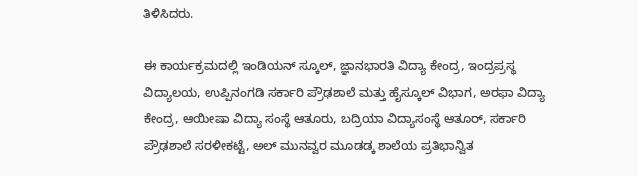ತಿಳಿಸಿದರು.

ಈ ಕಾರ್ಯಕ್ರಮದಲ್ಲಿ ಇಂಡಿಯನ್ ಸ್ಕೂಲ್, ಜ್ಞಾನಭಾರತಿ ವಿದ್ಯಾ ಕೇಂದ್ರ, ಇಂದ್ರಪ್ರಸ್ಥ ವಿದ್ಯಾಲಯ, ಉಪ್ಪಿನಂಗಡಿ ಸರ್ಕಾರಿ ಪ್ರೌಢಶಾಲೆ ಮತ್ತು ಹೈಸ್ಕೂಲ್ ವಿಭಾಗ, ಅರಫಾ ವಿದ್ಯಾ ಕೇಂದ್ರ, ಆಯೀಷಾ ವಿದ್ಯಾ ಸಂಸ್ಥೆ ಆತೂರು, ಬದ್ರಿಯಾ ವಿದ್ಯಾಸಂಸ್ಥೆ ಆತೂರ್, ಸರ್ಕಾರಿ ಪ್ರೌಢಶಾಲೆ ಸರಳೀಕಟ್ಟೆ, ಅಲ್ ಮುನವ್ವರ ಮೂಡಡ್ಕ ಶಾಲೆಯ ಪ್ರತಿಭಾನ್ವಿತ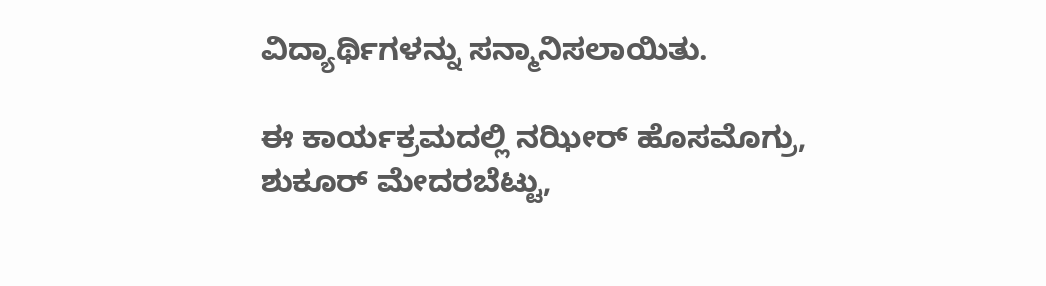ವಿದ್ಯಾರ್ಥಿಗಳನ್ನು ಸನ್ಮಾನಿಸಲಾಯಿತು.

ಈ ಕಾರ್ಯಕ್ರಮದಲ್ಲಿ ನಝೀರ್ ಹೊಸಮೊಗ್ರು,
ಶುಕೂರ್ ಮೇದರಬೆಟ್ಟು,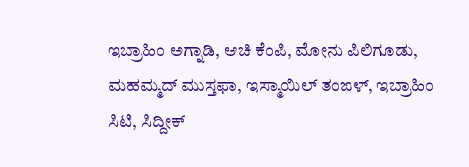ಇಬ್ರಾಹಿಂ ಅಗ್ನಾಡಿ, ಆಚಿ ಕೆಂಪಿ, ಮೋನು ಪಿಲಿಗೂಡು, ಮಹಮ್ಮದ್ ಮುಸ್ತಫಾ, ಇಸ್ಮಾಯಿಲ್ ತಂಙಳ್, ಇಬ್ರಾಹಿಂ ಸಿಟಿ, ಸಿದ್ದೀಕ್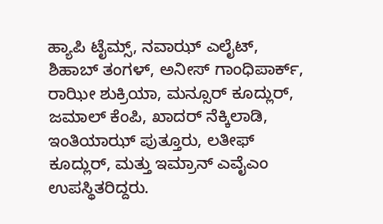ಹ್ಯಾಪಿ ಟೈಮ್ಸ್, ನವಾಝ್ ಎಲೈಟ್, ಶಿಹಾಬ್ ತಂಗಳ್, ಅನೀಸ್ ಗಾಂಧಿಪಾರ್ಕ್, ರಾಝೀ ಶುಕ್ರಿಯಾ, ಮನ್ಸೂರ್ ಕೂದ್ಲುರ್, ಜಮಾಲ್ ಕೆಂಪಿ, ಖಾದರ್ ನೆಕ್ಕಿಲಾಡಿ, ಇಂತಿಯಾಝ್ ಪುತ್ತೂರು, ಲತೀಫ್ ಕೂದ್ಲುರ್, ಮತ್ತು ಇಮ್ರಾನ್ ಎವೈಎಂ ಉಪಸ್ಥಿತರಿದ್ದರು.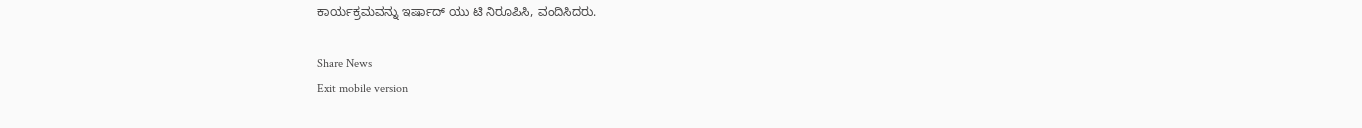ಕಾರ್ಯಕ್ರಮವನ್ನು ಇರ್ಷಾದ್ ಯು ಟಿ ನಿರೂಪಿಸಿ, ವಂದಿಸಿದರು.

Share News
Exit mobile version